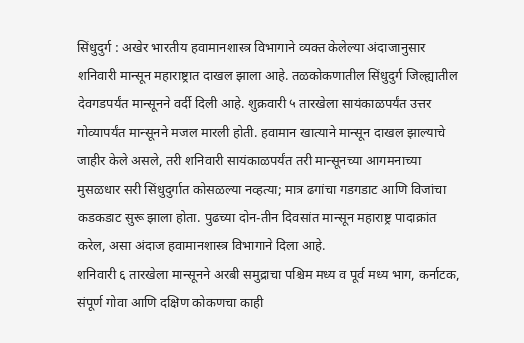सिंधुदुर्ग : अखेर भारतीय हवामानशास्त्र विभागाने व्यक्त केलेल्या अंदाजानुसार शनिवारी मान्सून महाराष्ट्रात दाखल झाला आहे. तळकोकणातील सिंधुदुर्ग जिल्ह्यातील देवगडपर्यंत मान्सूनने वर्दी दिली आहे. शुक्रवारी ५ तारखेला सायंकाळपर्यंत उत्तर गोव्यापर्यंत मान्सूनने मजल मारली होती. हवामान खात्याने मान्सून दाखल झाल्याचे जाहीर केले असले, तरी शनिवारी सायंकाळपर्यंत तरी मान्सूनच्या आगमनाच्या मुसळधार सरी सिंधुदुर्गात कोसळल्या नव्हत्या; मात्र ढगांचा गडगडाट आणि विजांचा कडकडाट सुरू झाला होता. पुढच्या दोन-तीन दिवसांत मान्सून महाराष्ट्र पादाक्रांत करेल, असा अंदाज हवामानशास्त्र विभागाने दिला आहे.
शनिवारी ६ तारखेला मान्सूनने अरबी समुद्राचा पश्चिम मध्य व पूर्व मध्य भाग, कर्नाटक, संपूर्ण गोवा आणि दक्षिण कोकणचा काही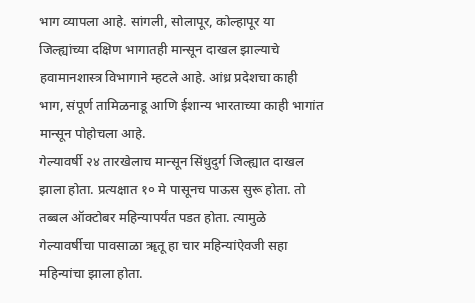भाग व्यापला आहे. सांगली, सोलापूर, कोल्हापूर या जिल्ह्यांच्या दक्षिण भागातही मान्सून दाखल झाल्याचे हवामानशास्त्र विभागाने म्हटले आहे. आंध्र प्रदेशचा काही भाग, संपूर्ण तामिळनाडू आणि ईशान्य भारताच्या काही भागांत मान्सून पोहोचला आहे.
गेल्यावर्षी २४ तारखेलाच मान्सून सिंधुदुर्ग जिल्ह्यात दाखल झाला होता. प्रत्यक्षात १० मे पासूनच पाऊस सुरू होता. तो तब्बल ऑक्टोबर महिन्यापर्यंत पडत होता. त्यामुळे गेल्यावर्षीचा पावसाळा ॠतू हा चार महिन्यांऐवजी सहा महिन्यांचा झाला होता.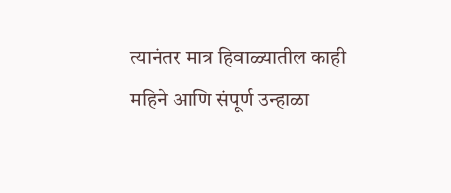त्यानंतर मात्र हिवाळ्यातील काही महिने आणि संपूर्ण उन्हाळा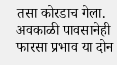तसा कोरडाच गेला. अवकाळी पावसानेही फारसा प्रभाव या दोन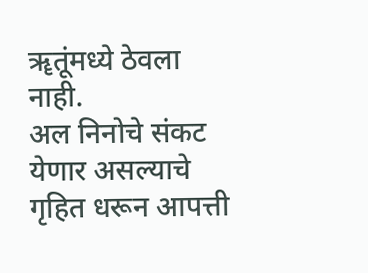ॠतूंमध्ये ठेवला नाही.
अल निनोचे संकट येणार असल्याचे गृहित धरून आपत्ती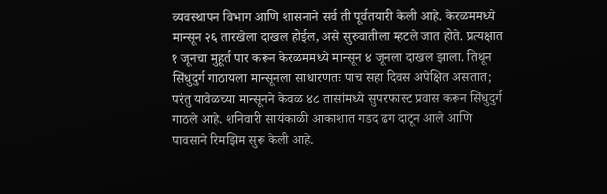व्यवस्थापन विभाग आणि शासनाने सर्व ती पूर्वतयारी केली आहे. केरळममध्ये मान्सून २६ तारखेला दाखल होईल, असे सुरुवातीला म्हटले जात होते. प्रत्यक्षात १ जूनचा मुहूर्त पार करून केरळममध्ये मान्सून ४ जूनला दाखल झाला. तिथून सिंधुदुर्ग गाठायला मान्सूनला साधारणतः पाच सहा दिवस अपेक्षित असतात; परंतु यावेळच्या मान्सूनने केवळ ४८ तासांमध्ये सुपरफास्ट प्रवास करून सिंधुदुर्ग गाठले आहे. शनिवारी सायंकाळी आकाशात गडद ढग दाटून आले आणि पावसाने रिमझिम सुरू केली आहे.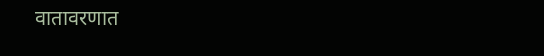वातावरणात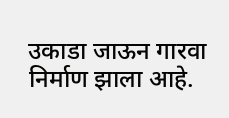उकाडा जाऊन गारवा निर्माण झाला आहे.